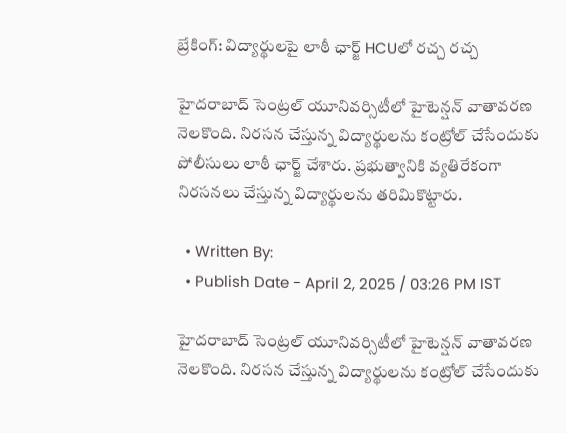బ్రేకింగ్‌: విద్యార్థులపై లాఠీ ఛార్జ్‌ HCUలో రచ్చ రచ్చ

హైదరాబాద్‌ సెంట్రల్‌ యూనివర్సిటీలో హైటెన్షన్‌ వాతావరణ నెలకొంది. నిరసన చేస్తున్న విద్యార్థులను కంట్రోల్‌ చేసేందుకు పోలీసులు లాఠీ ఛార్జ్‌ చేశారు. ప్రభుత్వానికి వ్యతిరేకంగా నిరసనలు చేస్తున్న విద్యార్థులను తరిమికొట్టారు.

  • Written By:
  • Publish Date - April 2, 2025 / 03:26 PM IST

హైదరాబాద్‌ సెంట్రల్‌ యూనివర్సిటీలో హైటెన్షన్‌ వాతావరణ నెలకొంది. నిరసన చేస్తున్న విద్యార్థులను కంట్రోల్‌ చేసేందుకు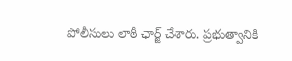పోలీసులు లాఠీ ఛార్జ్‌ చేశారు. ప్రభుత్వానికి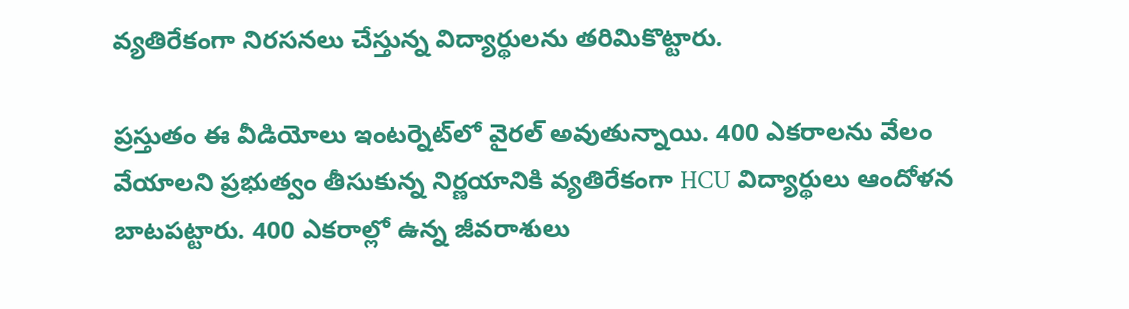వ్యతిరేకంగా నిరసనలు చేస్తున్న విద్యార్థులను తరిమికొట్టారు.

ప్రస్తుతం ఈ వీడియోలు ఇంటర్నెట్‌లో వైరల్‌ అవుతున్నాయి. 400 ఎకరాలను వేలం వేయాలని ప్రభుత్వం తీసుకున్న నిర్ణయానికి వ్యతిరేకంగా HCU విద్యార్థులు ఆందోళన బాటపట్టారు. 400 ఎకరాల్లో ఉన్న జీవరాశులు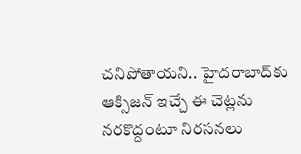చనిపోతాయని.. హైదరాబాద్‌కు ఆక్సిజన్‌ ఇచ్చే ఈ చెట్లను నరకొద్దంటూ నిరసనలు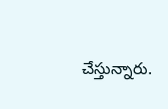చేస్తున్నారు.